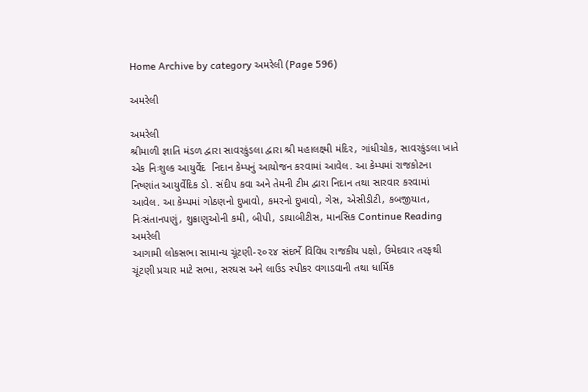Home Archive by category અમરેલી (Page 596)

અમરેલી

અમરેલી
શ્રીમાળી જ્ઞાતિ મંડળ દ્વારા સાવરકુંડલા દ્વારા શ્રી મહાલક્ષ્મી મંદિર, ગાંધીચોક, સાવરકુંડલા ખાતે એક નિઃશુલ્ક આયુર્વેદ  નિદાન કેમ્પનું આયોજન કરવામાં આવેલ. આ કેમ્પમાં રાજકોટના નિષ્ણાંત આયુર્વેદિક ડો. સંદીપ કવા અને તેમની ટીમ દ્વારા નિદાન તથા સારવાર કરવામાં આવેલ. આ કેમ્પમાં ગોઠણનો દુખાવો, કમરનો દુખાવો, ગેસ, એસીડીટી, કબજીયાત, નિઃસંતાનપણું, શુક્રાણુઓની કમી, બીપી, ડાયાબીટીસ, માનસિક Continue Reading
અમરેલી
આગામી લોકસભા સામાન્ય ચૂંટણી-૨૦૨૪ સંદર્ભે વિવિધ રાજકીય પક્ષો, ઉમેદવાર તરફથી ચૂંટણી પ્રચાર માટે સભા, સરઘસ અને લાઉડ સ્પીકર વગાડવાની તથા ધાર્મિક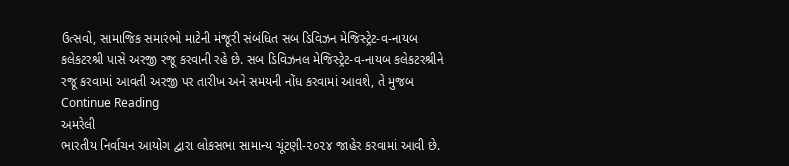ઉત્સવો, સામાજિક સમારંભો માટેની મંજૂરી સંબંધિત સબ ડિવિઝન મેજિસ્ટ્રેટ-વ-નાયબ કલેકટરશ્રી પાસે અરજી રજૂ કરવાની રહે છે. સબ ડિવિઝનલ મેજિસ્ટ્રેટ-વ-નાયબ કલેકટરશ્રીને રજૂ કરવામાં આવતી અરજી પર તારીખ અને સમયની નોંધ કરવામાં આવશે, તે મુજબ Continue Reading
અમરેલી
ભારતીય નિર્વાચન આયોગ દ્વારા લોકસભા સામાન્ય ચૂંટણી-૨૦૨૪ જાહેર કરવામાં આવી છે.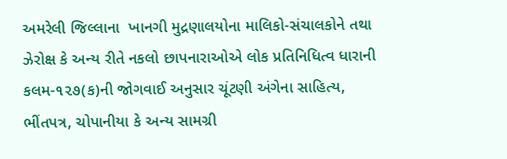અમરેલી જિલ્લાના  ખાનગી મુદ્રણાલયોના માલિકો-સંચાલકોને તથા ઝેરોક્ષ કે અન્ય રીતે નકલો છાપનારાઓએ લોક પ્રતિનિધિત્વ ધારાની કલમ-૧૨૭(ક)ની જોગવાઈ અનુસાર ચૂંટણી અંગેના સાહિત્ય, ભીંતપત્ર, ચોપાનીયા કે અન્ય સામગ્રી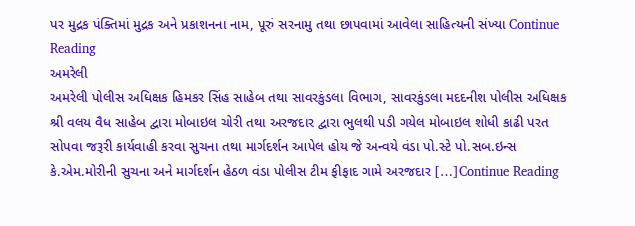પર મુદ્રક પંક્તિમાં મુદ્રક અને પ્રકાશનના નામ, પૂરું સરનામુ તથા છાપવામાં આવેલા સાહિત્યની સંખ્યા Continue Reading
અમરેલી
અમરેલી પોલીસ અધિક્ષક હિમકર સિંહ સાહેબ તથા સાવરકુંડલા વિભાગ, સાવરકુંડલા મદદનીશ પોલીસ અધિક્ષક શ્રી વલય વૈધ સાહેબ દ્વારા મોબાઇલ ચોરી તથા અરજદાર દ્વારા ભુલથી પડી ગયેલ મોબાઇલ શોધી કાઢી પરત સોપવા જરૂરી કાર્યવાહી કરવા સુચના તથા માર્ગદર્શન આપેલ હોય જે અન્વયે વંડા પો.સ્ટે પો.સબ.ઇન્સ કે.એમ.મોરીની સુચના અને માર્ગદર્શન હેઠળ વંડા પોલીસ ટીમ ફીફાદ ગામે અરજદાર […]Continue Reading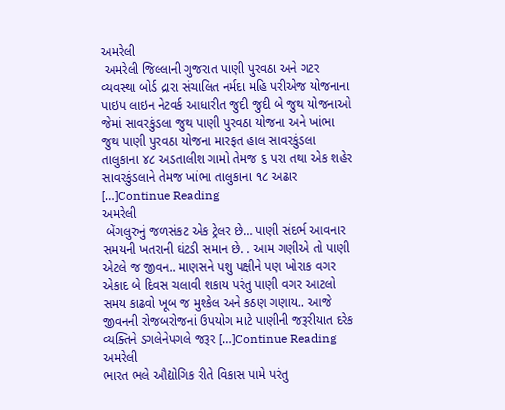અમરેલી
 અમરેલી જિલ્લાની ગુજરાત પાણી પુરવઠા અને ગટર વ્યવસ્થા બોર્ડ દ્રારા સંચાલિત નર્મદા મહિ પરીએજ યોજનાના પાઇપ લાઇન નેટવર્ક આધારીત જુદી જુદી બે જુથ યોજનાઓ જેમાં સાવરકુંડલા જુથ પાણી પુરવઠા યોજના અને ખાંભા જુથ પાણી પુરવઠા યોજના મારફત હાલ સાવરકુંડલા તાલુકાના ૪૮ અડતાલીશ ગામો તેમજ ૬ પરા તથા એક શહેર સાવરકુંડલાને તેમજ ખાંભા તાલુકાના ૧૮ અઢાર […]Continue Reading
અમરેલી
 બેંગલુરુનું જળસંકટ એક ટ્રેલર છે… પાણી સંદર્ભ આવનાર સમયની ખતરાની ઘંટડી સમાન છે. . આમ ગણીએ તો પાણી એટલે જ જીવન.. માણસને પશુ પક્ષીને પણ ખોરાક વગર એકાદ બે દિવસ ચલાવી શકાય પરંતુ પાણી વગર આટલો સમય કાઢવો ખૂબ જ મુશ્કેલ અને કઠણ ગણાય.. આજે જીવનની રોજબરોજનાં ઉપયોગ માટે પાણીની જરૂરીયાત દરેક વ્યક્તિને ડગલેનેપગલે જરૂર […]Continue Reading
અમરેલી
ભારત ભલે ઔદ્યોગિક રીતે વિકાસ પામે પરંતુ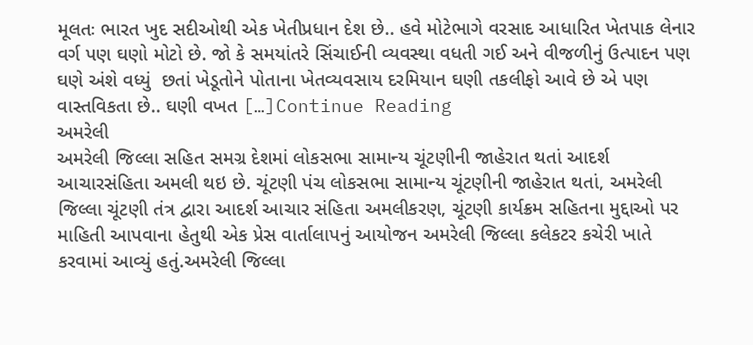મૂલતઃ ભારત ખુદ સદીઓથી એક ખેતીપ્રધાન દેશ છે.. હવે મોટેભાગે વરસાદ આધારિત ખેતપાક લેનાર વર્ગ પણ ઘણો મોટો છે. જો કે સમયાંતરે સિંચાઈની વ્યવસ્થા વધતી ગઈ અને વીજળીનું ઉત્પાદન પણ ઘણે અંશે વધ્યું  છતાં ખેડૂતોને પોતાના ખેતવ્યવસાય દરમિયાન ઘણી તકલીફો આવે છે એ પણ વાસ્તવિકતા છે.. ઘણી વખત […]Continue Reading
અમરેલી
અમરેલી જિલ્લા સહિત સમગ્ર દેશમાં લોકસભા સામાન્ય ચૂંટણીની જાહેરાત થતાં આદર્શ આચારસંહિતા અમલી થઇ છે. ચૂંટણી પંચ લોકસભા સામાન્ય ચૂંટણીની જાહેરાત થતાં, અમરેલી જિલ્લા ચૂંટણી તંત્ર દ્વારા આદર્શ આચાર સંહિતા અમલીકરણ, ચૂંટણી કાર્યક્રમ સહિતના મુદ્દાઓ પર માહિતી આપવાના હેતુથી એક પ્રેસ વાર્તાલાપનું આયોજન અમરેલી જિલ્લા કલેકટર કચેરી ખાતે કરવામાં આવ્યું હતું.અમરેલી જિલ્લા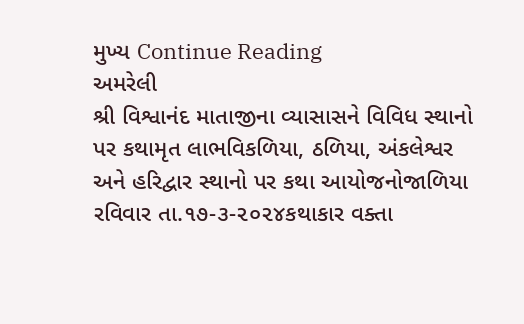મુખ્ય Continue Reading
અમરેલી
શ્રી વિશ્વાનંદ માતાજીના વ્યાસાસને વિવિધ સ્થાનો પર કથામૃત લાભવિકળિયા, ઠળિયા, અંકલેશ્વર અને હરિદ્વાર સ્થાનો પર કથા આયોજનોજાળિયા રવિવાર તા.૧૭-૩-૨૦૨૪કથાકાર વક્તા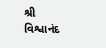શ્રી વિશ્વાનંદ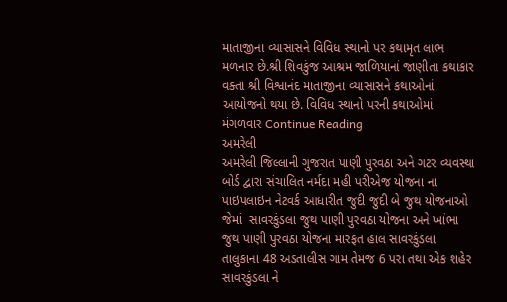માતાજીના વ્યાસાસને વિવિધ સ્થાનો પર કથામૃત લાભ મળનાર છે.શ્રી શિવકુંજ આશ્રમ જાળિયાનાં જાણીતા કથાકાર વક્તા શ્રી વિશ્વાનંદ માતાજીના વ્યાસાસને કથાઓનાં આયોજનો થયા છે. વિવિધ સ્થાનો પરની કથાઓમાં મંગળવાર Continue Reading
અમરેલી
અમરેલી જિલ્લાની ગુજરાત પાણી પુરવઠા અને ગટર વ્યવસ્થા બોર્ડ દ્વારા સંચાલિત નર્મદા મહી પરીએજ યોજના ના પાઇપલાઇન નેટવર્ક આધારીત જુદી જુદી બે જુથ યોજનાઓ જેમાં  સાવરકુંડલા જુથ પાણી પુરવઠા યોજના અને ખાંભા જુથ પાણી પુરવઠા યોજના મારફત હાલ સાવરકુંડલા તાલુકાના 48 અડતાલીસ ગામ તેમજ 6 પરા તથા એક શહેર સાવરકુંડલા ને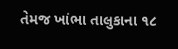તેમજ ખાંભા તાલુકાના ૧૮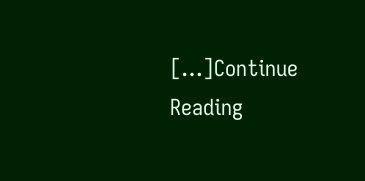[…]Continue Reading